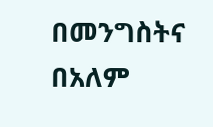በመንግስትና በአለም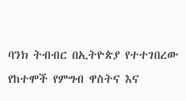ባንክ ትብብር በኢትዮጵያ የተተገበረው የከተሞች የምግብ ዋስትና እና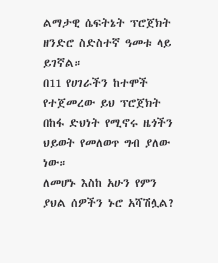ልማታዊ ሴፍትኔት ፕሮጀክት ዘንድሮ ስድስተኛ ዓመቱ ላይ ይገኛል።
በ11 የሀገራችን ከተሞች የተጀመረው ይህ ፕሮጀክት በከፋ ድህነት የሚኖሩ ዜጎችን ህይወት የመለወጥ ግብ ያለው ነው።
ለመሆኑ እስከ አሁን የምን ያህል ሰዎችን ኑሮ አሻሽሏል?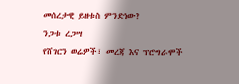መሰረታዊ ይዘቱስ ምንድነው?
ንጋቱ ረጋሣ
የሸገርን ወሬዎች፣ መረጃ እና ፕሮግራሞች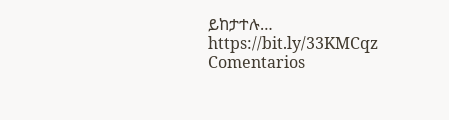ይከታተሉ… https://bit.ly/33KMCqz
Comentarios